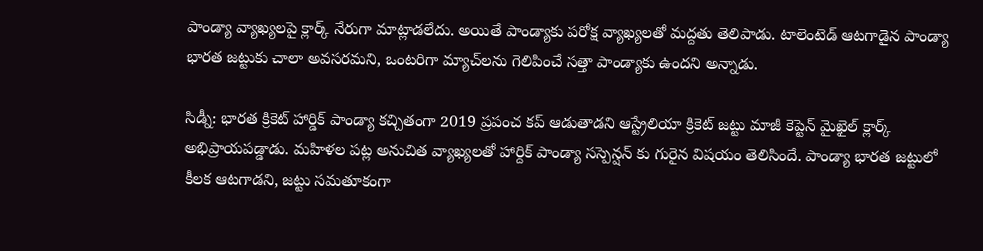పాండ్యా వ్యాఖ్యలపై క్లార్క్ నేరుగా మాట్లాడలేదు. అయితే పాండ్యాకు పరోక్ష వ్యాఖ్యలతో మద్దతు తెలిపాడు. టాలెంటెడ్‌ ఆటగాడైన పాండ్యా భారత జట్టుకు చాలా అవసరమని, ఒంటరిగా మ్యాచ్‌లను గెలిపించే సత్తా పాండ్యాకు ఉందని అన్నాడు.

సిడ్నీ: భారత క్రికెట్ హార్డిక్ పాండ్యా కచ్చితంగా 2019 ప్రపంచ కప్ ఆడుతాడని ఆస్ట్రేలియా క్రికెట్ జట్టు మాజీ కెప్టెన్ మైఖైల్ క్లార్క్ అభిప్రాయపడ్డాడు. మహిళల పట్ల అనుచిత వ్యాఖ్యలతో హార్దిక్ పాండ్యా సస్పెన్షన్ కు గురైన విషయం తెలిసిందే. పాండ్యా భారత జట్టులో కీలక ఆటగాడని, జట్టు సమతూకంగా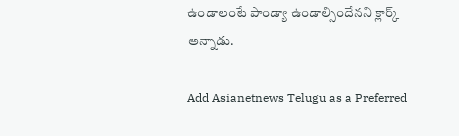ఉండాలంటే పాండ్యా ఉండాల్సిందేనని క్లార్క్‌ అన్నాడు.

Add Asianetnews Telugu as a Preferred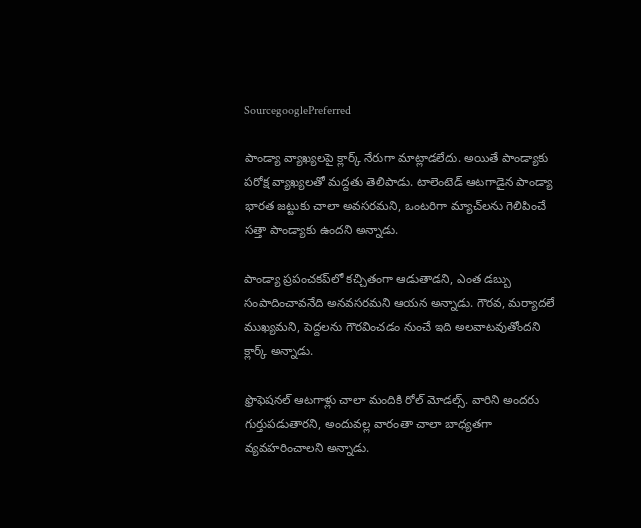SourcegooglePreferred

పాండ్యా వ్యాఖ్యలపై క్లార్క్ నేరుగా మాట్లాడలేదు. అయితే పాండ్యాకు పరోక్ష వ్యాఖ్యలతో మద్దతు తెలిపాడు. టాలెంటెడ్‌ ఆటగాడైన పాండ్యా భారత జట్టుకు చాలా అవసరమని, ఒంటరిగా మ్యాచ్‌లను గెలిపించే సత్తా పాండ్యాకు ఉందని అన్నాడు.

పాండ్యా ప్రపంచకప్‌లో కచ్చితంగా ఆడుతాడని, ఎంత డబ్బు సంపాదించావనేది అనవసరమని ఆయన అన్నాడు. గౌరవ, మర్యాదలే ముఖ్యమని, పెద్దలను గౌరవించడం నుంచే ఇది అలవాటవుతోందని క్లార్క్ అన్నాడు.

ఫ్రొఫెషనల్‌ ఆటగాళ్లు చాలా మందికి రోల్‌ మోడల్స్‌. వారిని అందరు గుర్తుపడుతారని, అందువల్ల వారంతా చాలా బాధ్యతగా వ్యవహరించాలని అన్నాడు.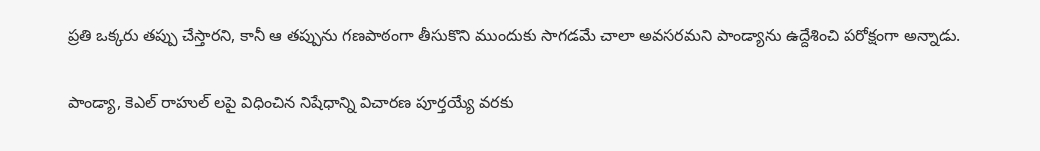ప్రతి ఒక్కరు తప్పు చేస్తారని, కానీ ఆ తప్పును గణపాఠంగా తీసుకొని ముందుకు సాగడమే చాలా అవసరమని పాండ్యాను ఉద్దేశించి పరోక్షంగా అన్నాడు.

పాండ్యా, కెఎల్ రాహుల్ లపై విధించిన నిషేధాన్ని విచారణ పూర్తయ్యే వరకు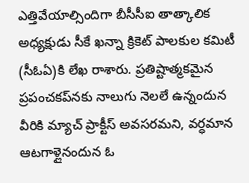ఎత్తివేయాల్సిందిగా బీసీసీఐ తాత్కాలిక అధ్యక్షుడు సీకే ఖన్నా క్రికెట్‌ పాలకుల కమిటీ (సీఓఏ)కి లేఖ రాశారు. ప్రతిష్టాత్మకమైన ప్రపంచకప్‌నకు నాలుగు నెలలే ఉన్నందున వీరికి మ్యాచ్‌ ప్రాక్టీస్‌ అవసరమని, వర్ధమాన ఆటగాళ్లైనందున ఓ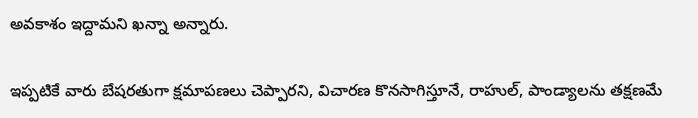అవకాశం ఇద్దామని ఖన్నా అన్నారు.

ఇప్పటికే వారు బేషరతుగా క్షమాపణలు చెప్పారని, విచారణ కొనసాగిస్తూనే, రాహుల్, పాండ్యాలను తక్షణమే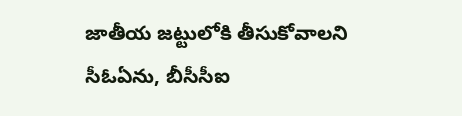జాతీయ జట్టులోకి తీసుకోవాలని సీఓఏను, బీసీసీఐ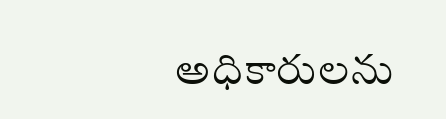అధికారులను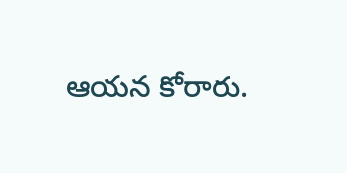ఆయన కోరారు.